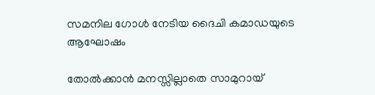സമനില ഗോൾ നേടിയ ദൈചി കമാഡയുടെ ആഘോഷം

തോൽക്കാൻ മനസ്സില്ലാതെ സാമുറായ്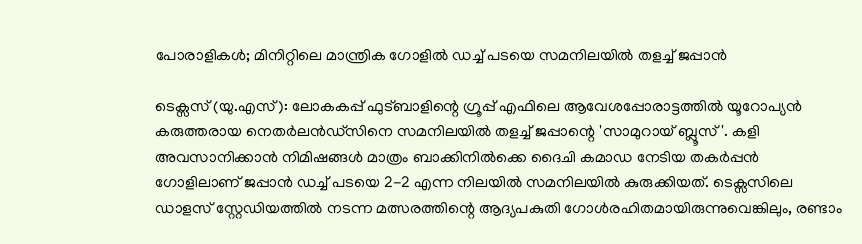പോരാളികൾ; മിനിറ്റിലെ മാന്ത്രിക ഗോളിൽ ഡച്ച് പടയെ സമനിലയിൽ തളച്ച് ജപ്പാൻ

ടെക്സസ് (യു.എസ്): ലോകകപ്പ് ഫുട്ബാളിന്റെ ഗ്രൂപ്പ് എഫിലെ ആവേശപ്പോരാട്ടത്തിൽ യൂറോപ്യൻ കരുത്തരായ നെതർലൻഡ്സിനെ സമനിലയിൽ തളച്ച് ജപ്പാന്റെ 'സാമുറായ് ബ്ലൂസ്'. കളി അവസാനിക്കാൻ നിമിഷങ്ങൾ മാത്രം ബാക്കിനിൽക്കെ ദൈചി കമാഡ നേടിയ തകർപ്പൻ ഗോളിലാണ് ജപ്പാൻ ഡച്ച് പടയെ 2-2 എന്ന നിലയിൽ സമനിലയിൽ കുരുക്കിയത്. ടെക്സസിലെ ഡാളസ് സ്റ്റേഡിയത്തിൽ നടന്ന മത്സരത്തിന്റെ ആദ്യപകുതി ഗോൾരഹിതമായിരുന്നുവെങ്കിലും, രണ്ടാം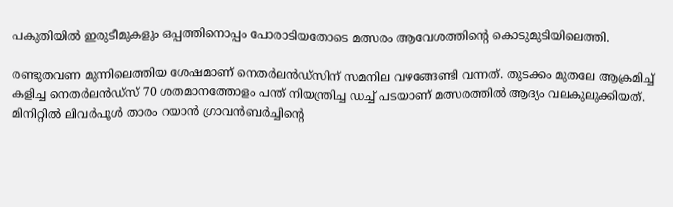പകുതിയിൽ ഇരുടീമുകളും ഒപ്പത്തിനൊപ്പം പോരാടിയതോടെ മത്സരം ആവേശത്തിന്റെ കൊടുമുടിയിലെത്തി.

രണ്ടുതവണ മുന്നിലെത്തിയ ശേഷമാണ് നെതർലൻഡ്സിന് സമനില വഴങ്ങേണ്ടി വന്നത്. തുടക്കം മുതലേ ആക്രമിച്ച് കളിച്ച നെതർലൻഡ്സ് 70 ശതമാനത്തോളം പന്ത് നിയന്ത്രിച്ച ഡച്ച് പടയാണ് മത്സരത്തിൽ ആദ്യം വലകുലുക്കിയത്. മിനിറ്റിൽ ലിവർപൂൾ താരം റയാൻ ഗ്രാവൻബർച്ചിന്റെ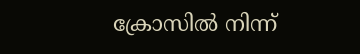ക്രോസിൽ നിന്ന്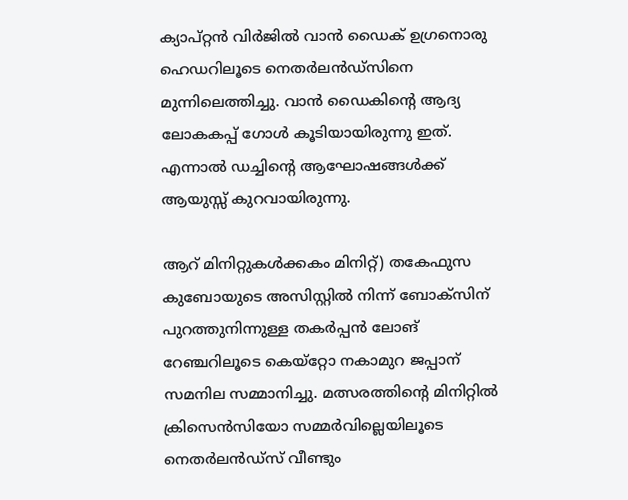ക്യാപ്റ്റൻ വിർജിൽ വാൻ ഡൈക് ഉഗ്രനൊരു ഹെഡറിലൂടെ നെതർലൻഡ്സിനെ മുന്നിലെത്തിച്ചു. വാൻ ഡൈകിന്റെ ആദ്യ ലോകകപ്പ് ഗോൾ കൂടിയായിരുന്നു ഇത്. എന്നാൽ ഡച്ചിന്റെ ആഘോഷങ്ങൾക്ക് ആയുസ്സ് കുറവായിരുന്നു.

ആറ് മിനിറ്റുകൾക്കകം മിനിറ്റ്) തകേഫുസ കുബോയുടെ അസിസ്റ്റിൽ നിന്ന് ബോക്സിന് പുറത്തുനിന്നുള്ള തകർപ്പൻ ലോങ് റേഞ്ചറിലൂടെ കെയ്‌റ്റോ നകാമുറ ജപ്പാന് സമനില സമ്മാനിച്ചു. മത്സരത്തിന്റെ മിനിറ്റിൽ ക്രിസെൻസിയോ സമ്മർവില്ലെയിലൂടെ നെതർലൻഡ്സ് വീണ്ടും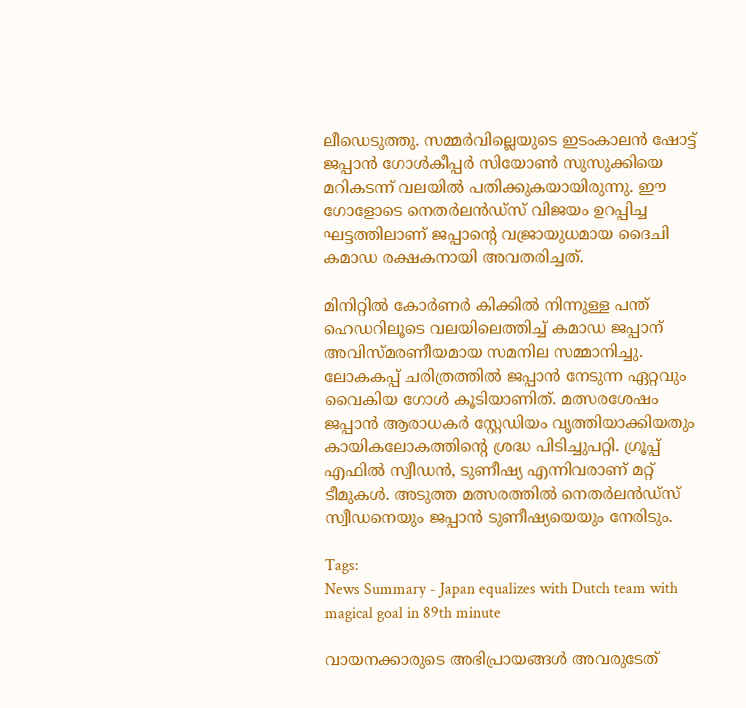ലീഡെടുത്തു. സമ്മർവില്ലെയുടെ ഇടംകാലൻ ഷോട്ട് ജപ്പാൻ ഗോൾകീപ്പർ സിയോൺ സുസുക്കിയെ മറികടന്ന് വലയിൽ പതിക്കുകയായിരുന്നു. ഈ ഗോളോടെ നെതർലൻഡ്സ് വിജയം ഉറപ്പിച്ച ഘട്ടത്തിലാണ് ജപ്പാന്റെ വജ്രായുധമായ ദൈചി കമാഡ രക്ഷകനായി അവതരിച്ചത്.

മിനിറ്റിൽ കോർണർ കിക്കിൽ നിന്നുള്ള പന്ത് ഹെഡറിലൂടെ വലയിലെത്തിച്ച് കമാഡ ജപ്പാന് അവിസ്മരണീയമായ സമനില സമ്മാനിച്ചു. ലോകകപ്പ് ചരിത്രത്തിൽ ജപ്പാൻ നേടുന്ന ഏറ്റവും വൈകിയ ഗോൾ കൂടിയാണിത്. മത്സരശേഷം ജപ്പാൻ ആരാധകർ സ്റ്റേഡിയം വൃത്തിയാക്കിയതും കായികലോകത്തിന്റെ ശ്രദ്ധ പിടിച്ചുപറ്റി. ഗ്രൂപ്പ് എഫിൽ സ്വീഡൻ, ടുണീഷ്യ എന്നിവരാണ് മറ്റ് ടീമുകൾ. അടുത്ത മത്സരത്തിൽ നെതർലൻഡ്സ് സ്വീഡനെയും ജപ്പാൻ ടുണീഷ്യയെയും നേരിടും.

Tags:
News Summary - Japan equalizes with Dutch team with magical goal in 89th minute

വായനക്കാരുടെ അഭിപ്രായങ്ങള്‍ അവരുടേത്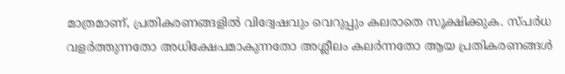മാത്രമാണ്, പ്രതികരണങ്ങളിൽ വിദ്വേഷവും വെറുപ്പും കലരാതെ സൂക്ഷിക്കുക. സ്പർധ വളർത്തുന്നതോ അധിക്ഷേപമാകുന്നതോ അശ്ലീലം കലർന്നതോ ആയ പ്രതികരണങ്ങൾ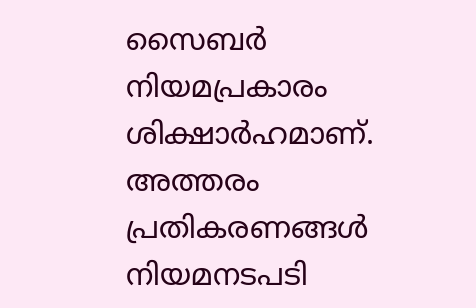സൈബർ നിയമപ്രകാരം ശിക്ഷാർഹമാണ്. അത്തരം പ്രതികരണങ്ങൾ നിയമനടപടി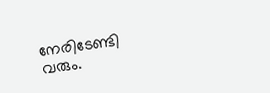നേരിടേണ്ടി വരും.